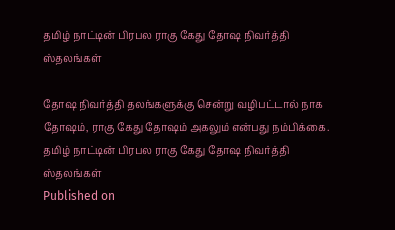தமிழ் நாட்டின் பிரபல ராகு கேது தோஷ நிவர்த்தி ஸ்தலங்கள்

தோஷ நிவர்த்தி தலங்களுக்கு சென்று வழிபட்டால் நாக தோஷம், ராகு கேது தோஷம் அகலும் என்பது நம்பிக்கை.
தமிழ் நாட்டின் பிரபல ராகு கேது தோஷ நிவர்த்தி ஸ்தலங்கள்
Published on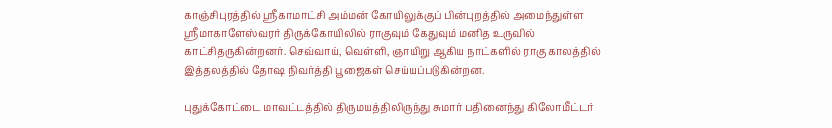காஞ்சிபுரத்தில் ஸ்ரீகாமாட்சி அம்மன் கோயிலுக்குப் பின்புறத்தில் அமைந்துள்ள ஸ்ரீமாகாளேஸ்வரர் திருக்கோயிலில் ராகுவும் கேதுவும் மனித உருவில் காட்சிதருகின்றனர். செவ்வாய், வெள்ளி, ஞாயிறு ஆகிய நாட்களில் ராகு காலத்தில் இத்தலத்தில் தோஷ நிவர்த்தி பூஜைகள் செய்யப்படுகின்றன.

புதுக்கோட்டை மாவட்டத்தில் திருமயத்திலிருந்து சுமார் பதினைந்து கிலோமீட்டர்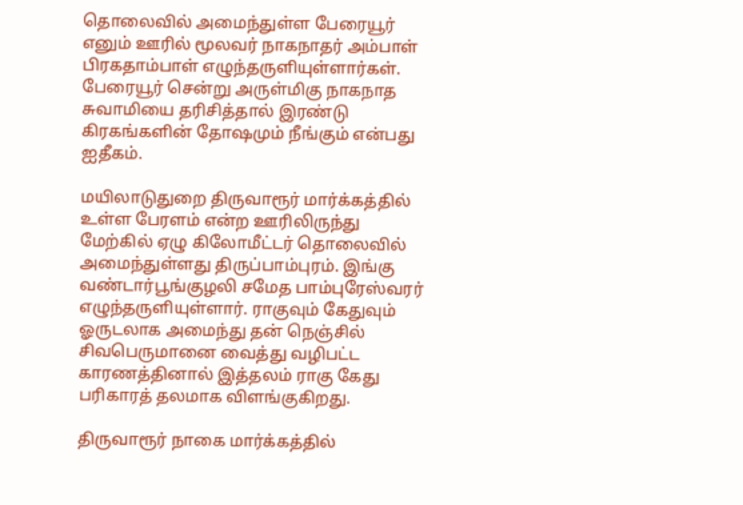தொலைவில் அமைந்துள்ள பேரையூர் எனும் ஊரில் மூலவர் நாகநாதர் அம்பாள் பிரகதாம்பாள் எழுந்தருளியுள்ளார்கள். பேரையூர் சென்று அருள்மிகு நாகநாத சுவாமியை தரிசித்தால் இரண்டு கிரகங்களின் தோஷமும் நீங்கும் என்பது ஐதீகம்.

மயிலாடுதுறை திருவாரூர் மார்க்கத்தில் உள்ள பேரளம் என்ற ஊரிலிருந்து மேற்கில் ஏழு கிலோமீட்டர் தொலைவில் அமைந்துள்ளது திருப்பாம்புரம். இங்கு வண்டார்பூங்குழலி சமேத பாம்புரேஸ்வரர் எழுந்தருளியுள்ளார். ராகுவும் கேதுவும் ஓருடலாக அமைந்து தன் நெஞ்சில் சிவபெருமானை வைத்து வழிபட்ட காரணத்தினால் இத்தலம் ராகு கேது பரிகாரத் தலமாக விளங்குகிறது.

திருவாரூர் நாகை மார்க்கத்தில்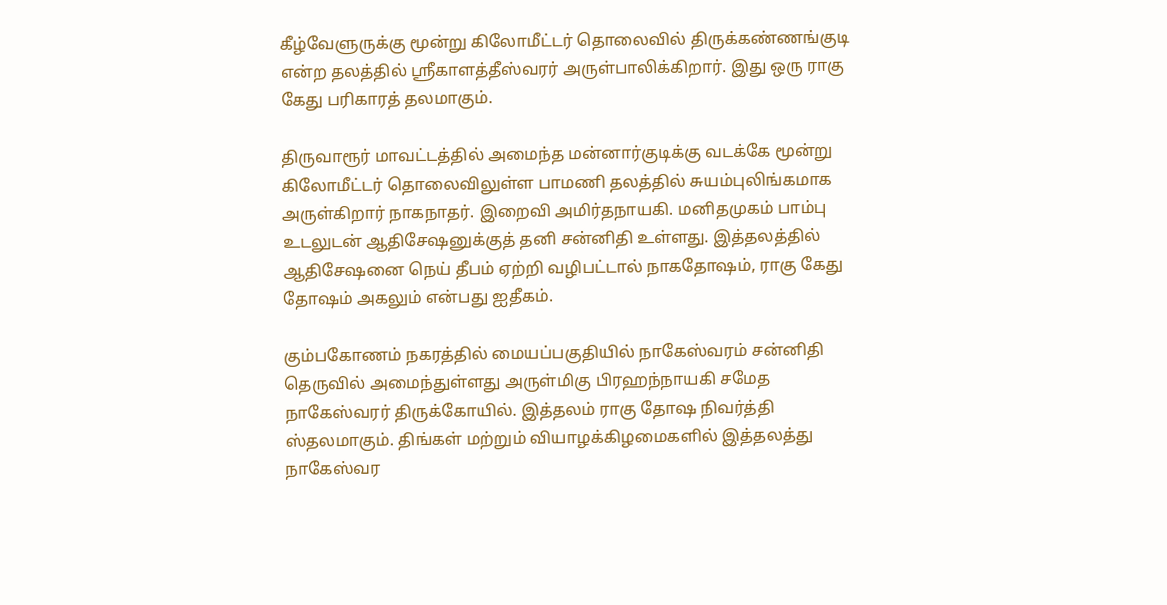கீழ்வேளுருக்கு மூன்று கிலோமீட்டர் தொலைவில் திருக்கண்ணங்குடி என்ற தலத்தில் ஸ்ரீகாளத்தீஸ்வரர் அருள்பாலிக்கிறார். இது ஒரு ராகு கேது பரிகாரத் தலமாகும்.

திருவாரூர் மாவட்டத்தில் அமைந்த மன்னார்குடிக்கு வடக்கே மூன்று கிலோமீட்டர் தொலைவிலுள்ள பாமணி தலத்தில் சுயம்புலிங்கமாக அருள்கிறார் நாகநாதர். இறைவி அமிர்தநாயகி. மனிதமுகம் பாம்பு உடலுடன் ஆதிசேஷனுக்குத் தனி சன்னிதி உள்ளது. இத்தலத்தில் ஆதிசேஷனை நெய் தீபம் ஏற்றி வழிபட்டால் நாகதோஷம், ராகு கேது தோஷம் அகலும் என்பது ஐதீகம்.

கும்பகோணம் நகரத்தில் மையப்பகுதியில் நாகேஸ்வரம் சன்னிதி தெருவில் அமைந்துள்ளது அருள்மிகு பிரஹந்நாயகி சமேத நாகேஸ்வரர் திருக்கோயில். இத்தலம் ராகு தோஷ நிவர்த்தி ஸ்தலமாகும். திங்கள் மற்றும் வியாழக்கிழமைகளில் இத்தலத்து நாகேஸ்வர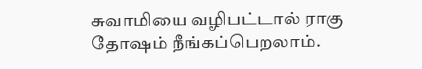சுவாமியை வழிபட்டால் ராகு தோஷம் நீங்கப்பெறலாம்.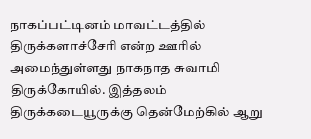நாகப்பட்டினம் மாவட்டத்தில் திருக்களாச்சேரி என்ற ஊரில் அமைந்துள்ளது நாகநாத சுவாமி திருக்கோயில். இத்தலம் திருக்கடையூருக்கு தென்மேற்கில் ஆறு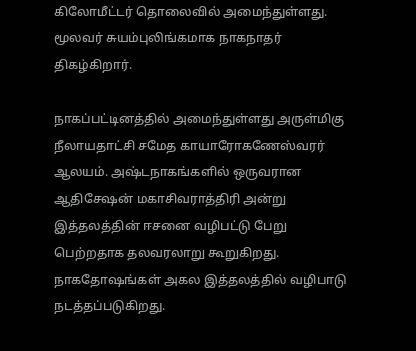கிலோமீட்டர் தொலைவில் அமைந்துள்ளது. மூலவர் சுயம்புலிங்கமாக நாகநாதர் திகழ்கிறார்.

நாகப்பட்டினத்தில் அமைந்துள்ளது அருள்மிகு நீலாயதாட்சி சமேத காயாரோகணேஸ்வரர் ஆலயம். அஷ்டநாகங்களில் ஒருவரான ஆதிசேஷன் மகாசிவராத்திரி அன்று இத்தலத்தின் ஈசனை வழிபட்டு பேறு பெற்றதாக தலவரலாறு கூறுகிறது. நாகதோஷங்கள் அகல இத்தலத்தில் வழிபாடு நடத்தப்படுகிறது.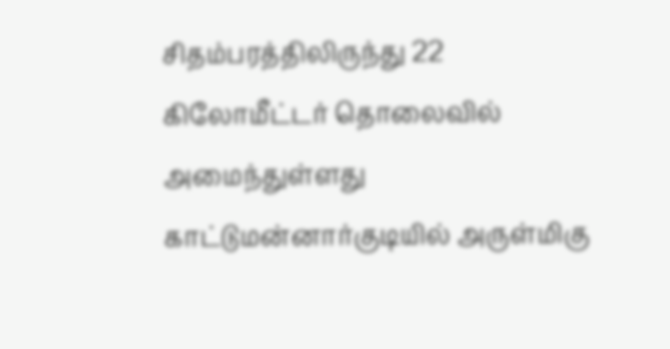சிதம்பரத்திலிருந்து 22 கிலோமீட்டர் தொலைவில் அமைந்துள்ளது காட்டுமன்னார்குடியில் அருள்மிகு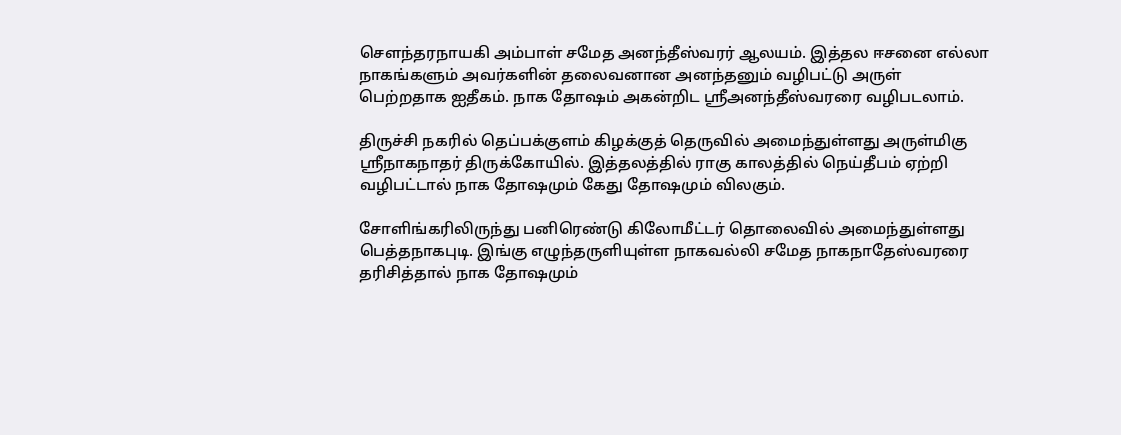சௌந்தரநாயகி அம்பாள் சமேத அனந்தீஸ்வரர் ஆலயம். இத்தல ஈசனை எல்லா நாகங்களும் அவர்களின் தலைவனான அனந்தனும் வழிபட்டு அருள் பெற்றதாக ஐதீகம். நாக தோஷம் அகன்றிட ஸ்ரீஅனந்தீஸ்வரரை வழிபடலாம்.

திருச்சி நகரில் தெப்பக்குளம் கிழக்குத் தெருவில் அமைந்துள்ளது அருள்மிகு ஸ்ரீநாகநாதர் திருக்கோயில். இத்தலத்தில் ராகு காலத்தில் நெய்தீபம் ஏற்றி வழிபட்டால் நாக தோஷமும் கேது தோஷமும் விலகும்.

சோளிங்கரிலிருந்து பனிரெண்டு கிலோமீட்டர் தொலைவில் அமைந்துள்ளது பெத்தநாகபுடி. இங்கு எழுந்தருளியுள்ள நாகவல்லி சமேத நாகநாதேஸ்வரரை தரிசித்தால் நாக தோஷமும்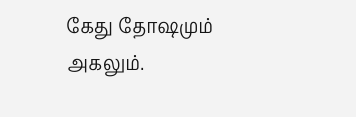கேது தோஷமும் அகலும்.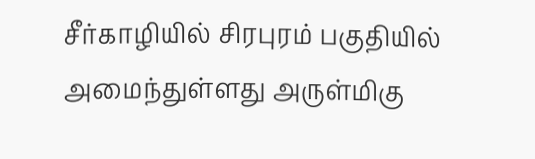சீர்காழியில் சிரபுரம் பகுதியில் அமைந்துள்ளது அருள்மிகு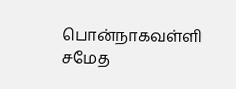பொன்நாகவள்ளி சமேத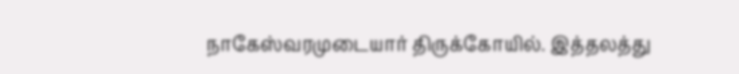நாகேஸ்வரமுடையார் திருக்கோயில். இத்தலத்து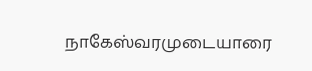நாகேஸ்வரமுடையாரை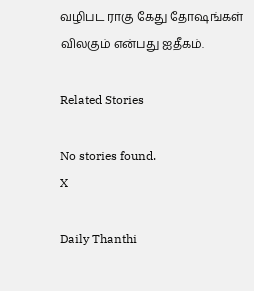வழிபட ராகு கேது தோஷங்கள் விலகும் என்பது ஐதீகம்.

Related Stories

No stories found.
X

Daily Thanthi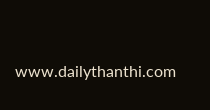www.dailythanthi.com